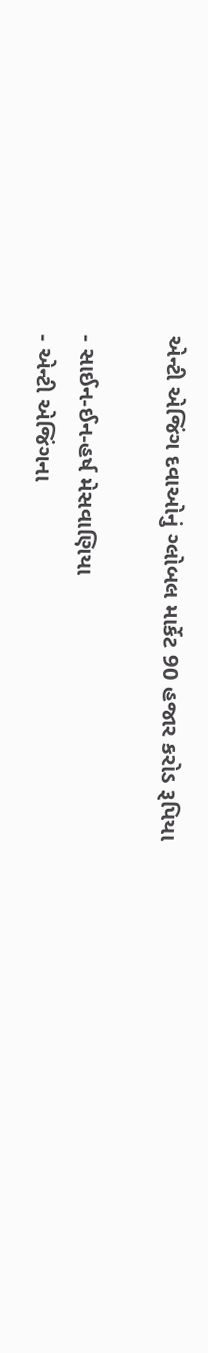એન્ટી એજિંગ દવાઓનું ગ્લોબલ માર્કેટ 90 હજાર કરોડ રૂપિયા

- સાઈન-ઈન-હર્ષ મેસવાણિયા
- એન્ટી એજિંગના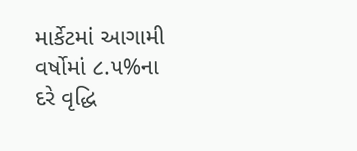માર્કેટમાં આગામી વર્ષોમાં ૮.૫%ના દરે વૃદ્ધિ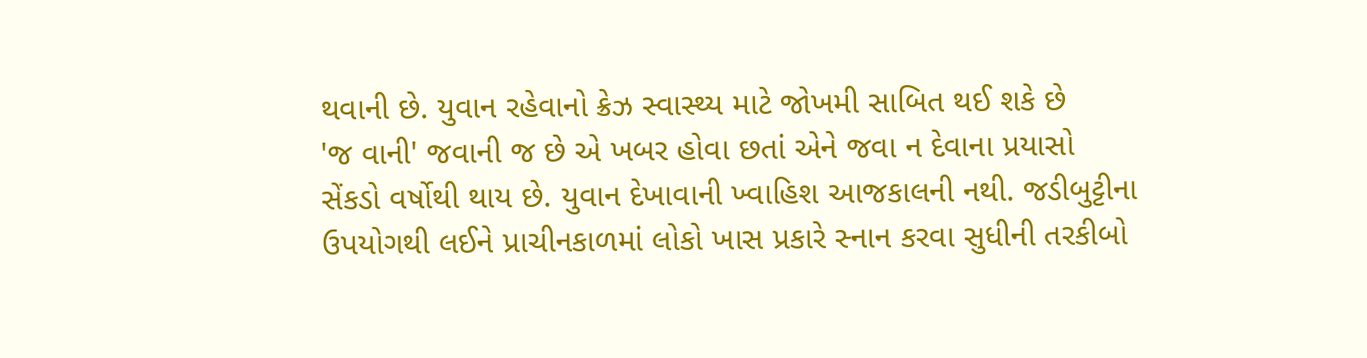થવાની છે. યુવાન રહેવાનો ક્રેઝ સ્વાસ્થ્ય માટે જોખમી સાબિત થઈ શકે છે
'જ વાની' જવાની જ છે એ ખબર હોવા છતાં એને જવા ન દેવાના પ્રયાસો સેંકડો વર્ષોથી થાય છે. યુવાન દેખાવાની ખ્વાહિશ આજકાલની નથી. જડીબુટ્ટીના ઉપયોગથી લઈને પ્રાચીનકાળમાં લોકો ખાસ પ્રકારે સ્નાન કરવા સુધીની તરકીબો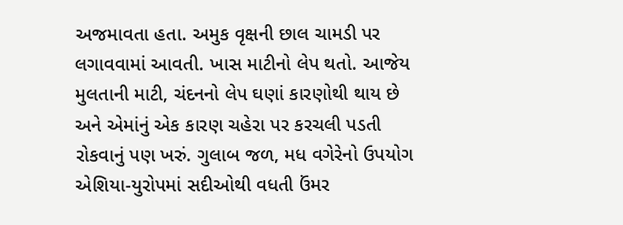અજમાવતા હતા. અમુક વૃક્ષની છાલ ચામડી પર લગાવવામાં આવતી. ખાસ માટીનો લેપ થતો. આજેય મુલતાની માટી, ચંદનનો લેપ ઘણાં કારણોથી થાય છે અને એમાંનું એક કારણ ચહેરા પર કરચલી પડતી રોકવાનું પણ ખરું. ગુલાબ જળ, મધ વગેરેનો ઉપયોગ એશિયા-યુરોપમાં સદીઓથી વધતી ઉંમર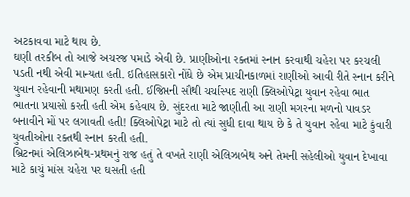અટકાવવા માટે થાય છે.
ઘણી તરકીબ તો આજે અચરજ પમાડે એવી છે. પ્રાણીઓના રક્તમાં સ્નાન કરવાથી ચહેરા પર કરચલી પડતી નથી એવી માન્યતા હતી. ઇતિહાસકારો નોંધે છે એમ પ્રાચીનકાળમાં રાણીઓ આવી રીતે સ્નાન કરીને યુવાન રહેવાની મથામણ કરતી હતી. ઈજિપ્તની સૌથી ચર્ચાસ્પદ રાણી ક્લિઓપેટ્રા યુવાન રહેવા ભાત ભાતના પ્રયાસો કરતી હતી એમ કહેવાય છે. સુંદરતા માટે જાણીતી આ રાણી મગરના મળનો પાવડર બનાવીને મોં પર લગાવતી હતી! ક્લિઓપેટ્રા માટે તો ત્યાં સુધી દાવા થાય છે કે તે યુવાન રહેવા માટે કુંવારી યુવતીઓના રક્તથી સ્નાન કરતી હતી.
બ્રિટનમાં એલિઝાબેથ-પ્રથમનું રાજ હતું તે વખતે રાણી એલિઝાબેથ અને તેમની સહેલીઓ યુવાન દેખાવા માટે કાચું માંસ ચહેરા પર ઘસતી હતી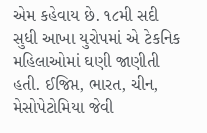એમ કહેવાય છે. ૧૮મી સદી સુધી આખા યુરોપમાં એ ટેકનિક મહિલાઓમાં ઘણી જાણીતી હતી. ઈજિપ્ત, ભારત, ચીન, મેસોપેટોમિયા જેવી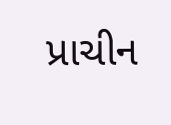પ્રાચીન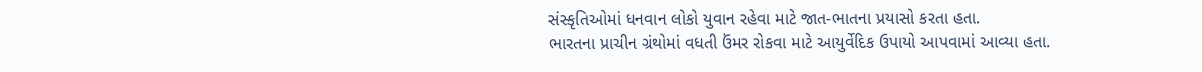સંસ્કૃતિઓમાં ધનવાન લોકો યુવાન રહેવા માટે જાત-ભાતના પ્રયાસો કરતા હતા.
ભારતના પ્રાચીન ગ્રંથોમાં વધતી ઉંમર રોકવા માટે આયુર્વેદિક ઉપાયો આપવામાં આવ્યા હતા.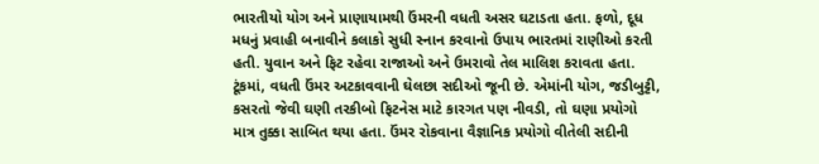ભારતીયો યોગ અને પ્રાણાયામથી ઉંમરની વધતી અસર ઘટાડતા હતા. ફળો, દૂધ મધનું પ્રવાહી બનાવીને કલાકો સુધી સ્નાન કરવાનો ઉપાય ભારતમાં રાણીઓ કરતી હતી. યુવાન અને ફિટ રહેવા રાજાઓ અને ઉમરાવો તેલ માલિશ કરાવતા હતા.
ટૂંકમાં, વધતી ઉંમર અટકાવવાની ઘેલછા સદીઓ જૂની છે. એમાંની યોગ, જડીબુટ્ટી, કસરતો જેવી ઘણી તરકીબો ફિટનેસ માટે કારગત પણ નીવડી, તો ઘણા પ્રયોગો માત્ર તુક્કા સાબિત થયા હતા. ઉંમર રોકવાના વૈજ્ઞાનિક પ્રયોગો વીતેલી સદીની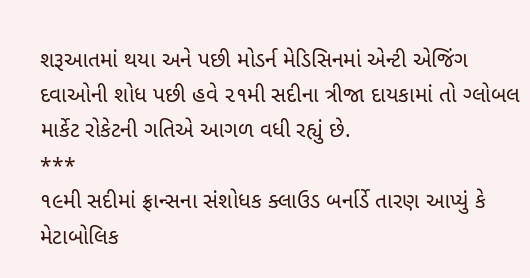શરૂઆતમાં થયા અને પછી મોડર્ન મેડિસિનમાં એન્ટી એજિંગ દવાઓની શોધ પછી હવે ૨૧મી સદીના ત્રીજા દાયકામાં તો ગ્લોબલ માર્કેટ રોકેટની ગતિએ આગળ વધી રહ્યું છે.
***
૧૯મી સદીમાં ફ્રાન્સના સંશોધક ક્લાઉડ બર્નાર્ડે તારણ આપ્યું કે મેટાબોલિક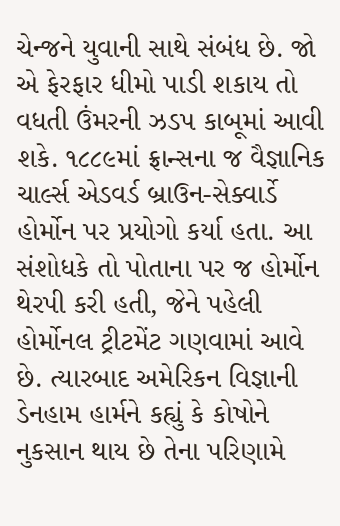ચેન્જને યુવાની સાથે સંબંધ છે. જો એ ફેરફાર ધીમો પાડી શકાય તો વધતી ઉંમરની ઝડપ કાબૂમાં આવી શકે. ૧૮૮૯માં ફ્રાન્સના જ વૈજ્ઞાનિક ચાર્લ્સ એડવર્ડ બ્રાઉન-સેક્વાર્ડે હોર્મોન પર પ્રયોગો કર્યા હતા. આ સંશોધકે તો પોતાના પર જ હોર્મોન થેરપી કરી હતી, જેને પહેલી હોર્મોનલ ટ્રીટમેંટ ગણવામાં આવે છે. ત્યારબાદ અમેરિકન વિજ્ઞાની ડેનહામ હાર્મને કહ્યું કે કોષોને નુકસાન થાય છે તેના પરિણામે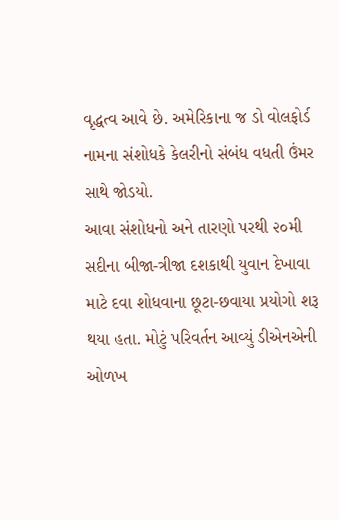વૃદ્ધત્વ આવે છે. અમેરિકાના જ ડો વોલફોર્ડ નામના સંશોધકે કેલરીનો સંબંધ વધતી ઉંમર સાથે જોડયો.
આવા સંશોધનો અને તારણો પરથી ૨૦મી સદીના બીજા-ત્રીજા દશકાથી યુવાન દેખાવા માટે દવા શોધવાના છૂટા-છવાયા પ્રયોગો શરૂ થયા હતા. મોટું પરિવર્તન આવ્યું ડીએનએની ઓળખ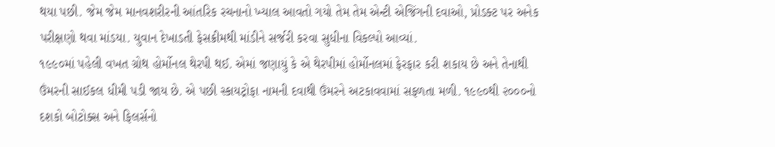થયા પછી. જેમ જેમ માનવશરીરની આંતરિક રચનાનો ખ્યાલ આવતો ગયો તેમ તેમ એન્ટી એજિંગની દવાઓ, પ્રોડક્ટ પર અનેક પરીક્ષણો થવા માંડયા. યુવાન દેખાડતી ફેસક્રીમથી માંડીને સર્જરી કરવા સુધીના વિકલ્પો આવ્યાં.
૧૯૯૦માં પહેલી વખત ગ્રોથ હોર્મોનલ થેરપી થઈ. એમાં જણાયું કે એ થેરપીમાં હોર્મોનલમાં ફેરફાર કરી શકાય છે અને તેનાથી ઉંમરની સાઈકલ ધીમી પડી જાય છે. એ પછી સ્કાયટ્રોફા નામની દવાથી ઉંમરને અટકાવવામાં સફળતા મળી. ૧૯૯૦થી ૨૦૦૦નો દશકો બોટોક્સ અને ફિલર્સનો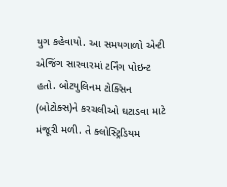યુગ કહેવાયો. આ સમયગાળો એન્ટી એજિંગ સારવારમાં ટર્નિંગ પોઇન્ટ હતો. બોટયુલિનમ ટોક્સિન (બોટોક્સ)ને કરચલીઓ ઘટાડવા માટે મંજૂરી મળી. તે ક્લોસ્ટ્રિડિયમ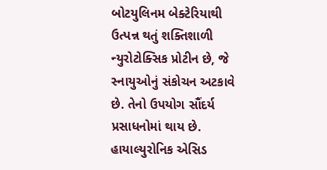બોટયુલિનમ બેક્ટેરિયાથી ઉત્પન્ન થતું શક્તિશાળી ન્યુરોટોક્સિક પ્રોટીન છે, જે સ્નાયુઓનું સંકોચન અટકાવે છે. તેનો ઉપયોગ સૌંદર્ય પ્રસાધનોમાં થાય છે. હાયાલ્યુરોનિક એસિડ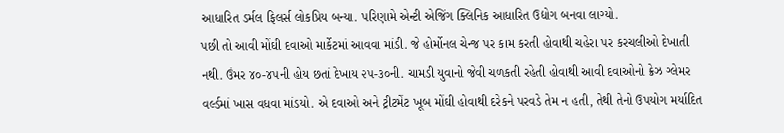આધારિત ડર્મલ ફિલર્સ લોકપ્રિય બન્યા. પરિણામે એન્ટી એજિંગ ક્લિનિક આધારિત ઉદ્યોગ બનવા લાગ્યો.
પછી તો આવી મોંઘી દવાઓ માર્કેટમાં આવવા માંડી. જે હોર્મોનલ ચેન્જ પર કામ કરતી હોવાથી ચહેરા પર કરચલીઓ દેખાતી નથી. ઉંમર ૪૦-૪૫ની હોય છતાં દેખાય ૨૫-૩૦ની. ચામડી યુવાનો જેવી ચળકતી રહેતી હોવાથી આવી દવાઓનો ક્રેઝ ગ્લેમર વર્લ્ડમાં ખાસ વધવા માંડયો. એ દવાઓ અને ટ્રીટમેંટ ખૂબ મોંઘી હોવાથી દરેકને પરવડે તેમ ન હતી, તેથી તેનો ઉપયોગ મર્યાદિત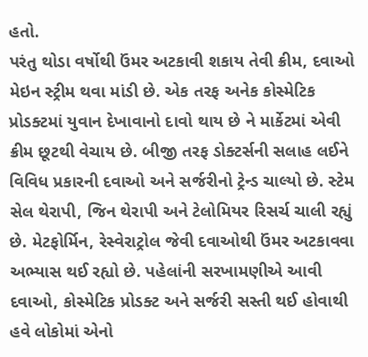હતો.
પરંતુ થોડા વર્ષોથી ઉંમર અટકાવી શકાય તેવી ક્રીમ, દવાઓ મેઇન સ્ટ્રીમ થવા માંડી છે. એક તરફ અનેક કોસ્મેટિક પ્રોડક્ટમાં યુવાન દેખાવાનો દાવો થાય છે ને માર્કેટમાં એવી ક્રીમ છૂટથી વેચાય છે. બીજી તરફ ડોક્ટર્સની સલાહ લઈને વિવિધ પ્રકારની દવાઓ અને સર્જરીનો ટ્રેન્ડ ચાલ્યો છે. સ્ટેમ સેલ થેરાપી, જિન થેરાપી અને ટેલોમિયર રિસર્ચ ચાલી રહ્યું છે. મેટફોર્મિન, રેસ્વેરાટ્રોલ જેવી દવાઓથી ઉંમર અટકાવવા અભ્યાસ થઈ રહ્યો છે. પહેલાંની સરખામણીએ આવી દવાઓ, કોસ્મેટિક પ્રોડક્ટ અને સર્જરી સસ્તી થઈ હોવાથી હવે લોકોમાં એનો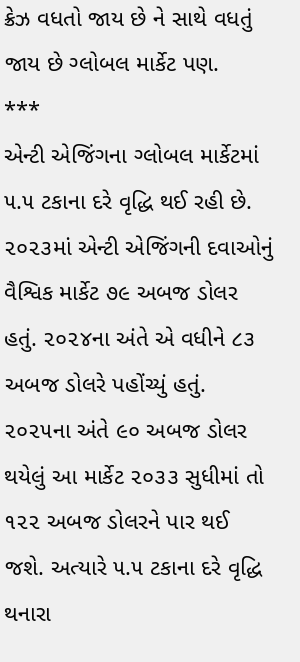ક્રેઝ વધતો જાય છે ને સાથે વધતું જાય છે ગ્લોબલ માર્કેટ પણ.
***
એન્ટી એજિંગના ગ્લોબલ માર્કેટમાં ૫.૫ ટકાના દરે વૃદ્ધિ થઈ રહી છે. ૨૦૨૩માં એન્ટી એજિંગની દવાઓનું વૈશ્વિક માર્કેટ ૭૯ અબજ ડોલર હતું. ૨૦૨૪ના અંતે એ વધીને ૮૩ અબજ ડોલરે પહોંચ્યું હતું. ૨૦૨૫ના અંતે ૯૦ અબજ ડોલર થયેલું આ માર્કેટ ૨૦૩૩ સુધીમાં તો ૧૨૨ અબજ ડોલરને પાર થઈ જશે. અત્યારે ૫.૫ ટકાના દરે વૃદ્ધિ થનારા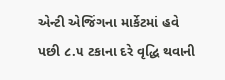એન્ટી એજિંગના માર્કેટમાં હવે પછી ૮.૫ ટકાના દરે વૃદ્ધિ થવાની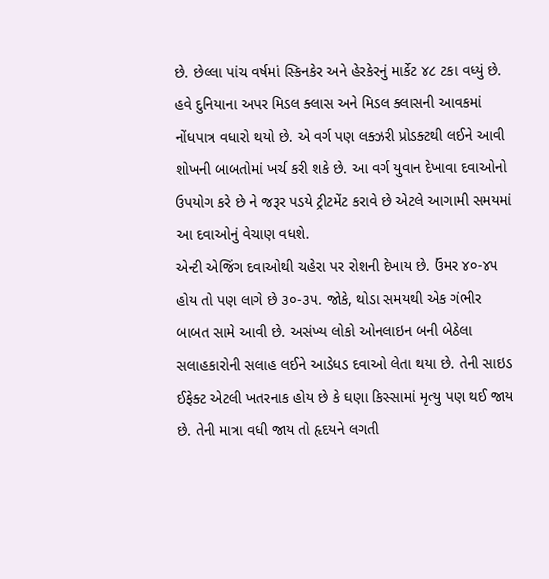છે. છેલ્લા પાંચ વર્ષમાં સ્કિનકેર અને હેરકેરનું માર્કેટ ૪૮ ટકા વધ્યું છે.
હવે દુનિયાના અપર મિડલ ક્લાસ અને મિડલ ક્લાસની આવકમાં નોંધપાત્ર વધારો થયો છે. એ વર્ગ પણ લક્ઝરી પ્રોડક્ટથી લઈને આવી શોખની બાબતોમાં ખર્ચ કરી શકે છે. આ વર્ગ યુવાન દેખાવા દવાઓનો ઉપયોગ કરે છે ને જરૂર પડયે ટ્રીટમેંટ કરાવે છે એટલે આગામી સમયમાં આ દવાઓનું વેચાણ વધશે.
એન્ટી એજિંગ દવાઓથી ચહેરા પર રોશની દેખાય છે. ઉંમર ૪૦-૪૫ હોય તો પણ લાગે છે ૩૦-૩૫. જોકે, થોડા સમયથી એક ગંભીર બાબત સામે આવી છે. અસંખ્ય લોકો ઓનલાઇન બની બેઠેલા સલાહકારોની સલાહ લઈને આડેધડ દવાઓ લેતા થયા છે. તેની સાઇડ ઈફેક્ટ એટલી ખતરનાક હોય છે કે ઘણા કિસ્સામાં મૃત્યુ પણ થઈ જાય છે. તેની માત્રા વધી જાય તો હૃદયને લગતી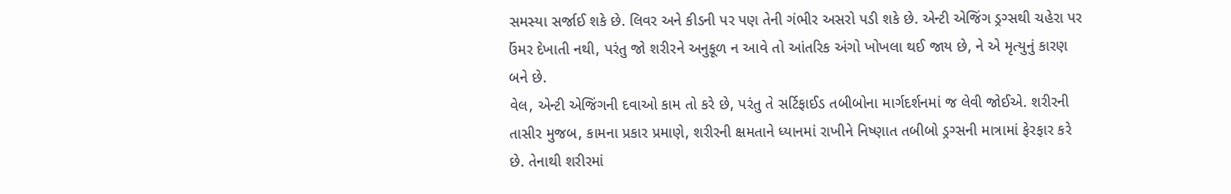સમસ્યા સર્જાઈ શકે છે. લિવર અને કીડની પર પણ તેની ગંભીર અસરો પડી શકે છે. એન્ટી એજિંગ ડ્રગ્સથી ચહેરા પર ઉંમર દેખાતી નથી, પરંતુ જો શરીરને અનુકૂળ ન આવે તો આંતરિક અંગો ખોખલા થઈ જાય છે, ને એ મૃત્યુનું કારણ બને છે.
વેલ, એન્ટી એજિંગની દવાઓ કામ તો કરે છે, પરંતુ તે સર્ટિફાઈડ તબીબોના માર્ગદર્શનમાં જ લેવી જોઈએ. શરીરની તાસીર મુજબ, કામના પ્રકાર પ્રમાણે, શરીરની ક્ષમતાને ધ્યાનમાં રાખીને નિષ્ણાત તબીબો ડ્રગ્સની માત્રામાં ફેરફાર કરે છે. તેનાથી શરીરમાં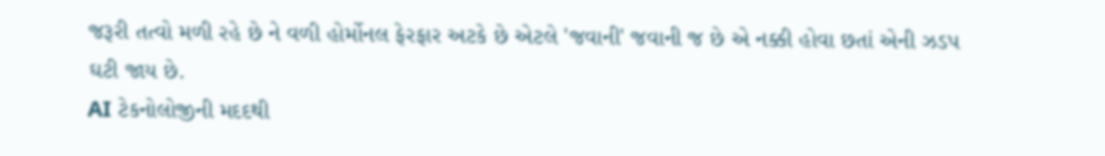જરૂરી તત્વો મળી રહે છે ને વળી હોર્મોનલ ફેરફાર અટકે છે એટલે 'જવાની' જવાની જ છે એ નક્કી હોવા છતાં એની ઝડપ ઘટી જાય છે.
AI ટેકનોલોજીની મદદથી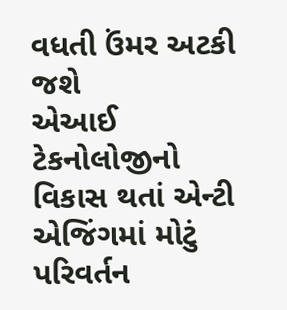વધતી ઉંમર અટકી જશે
એઆઈ ટેકનોલોજીનો વિકાસ થતાં એન્ટી એજિંગમાં મોટું પરિવર્તન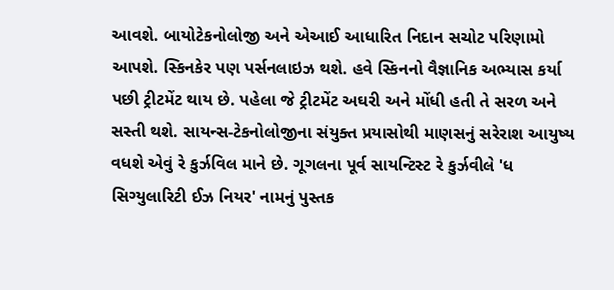આવશે. બાયોટેકનોલોજી અને એઆઈ આધારિત નિદાન સચોટ પરિણામો આપશે. સ્કિનકેર પણ પર્સનલાઇઝ થશે. હવે સ્કિનનો વૈજ્ઞાનિક અભ્યાસ કર્યા પછી ટ્રીટમેંટ થાય છે. પહેલા જે ટ્રીટમેંટ અઘરી અને મોંધી હતી તે સરળ અને સસ્તી થશે. સાયન્સ-ટેકનોલોજીના સંયુક્ત પ્રયાસોથી માણસનું સરેરાશ આયુષ્ય વધશે એવું રે કુર્ઝવિલ માને છે. ગૂગલના પૂર્વ સાયન્ટિસ્ટ રે કુર્ઝવીલે 'ધ સિગ્યુલારિટી ઈઝ નિયર' નામનું પુસ્તક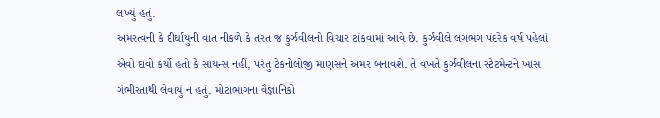લખ્યું હતું.
અમરત્વની કે દીર્ઘાયુની વાત નીકળે કે તરત જ કુર્ઝવીલનો વિચાર ટાંકવામાં આવે છે. કુર્ઝવીલે લગભગ પંદરેક વર્ષ પહેલાં એવો દાવો કર્યો હતો કે સાયન્સ નહીં, પરંતુ ટેકનોલોજી માણસને અમર બનાવશે. તે વખતે કુર્ઝવીલના સ્ટેટમેન્ટને ખાસ ગંભીરતાથી લેવાયું ન હતું. મોટાભાગના વૈજ્ઞાનિકો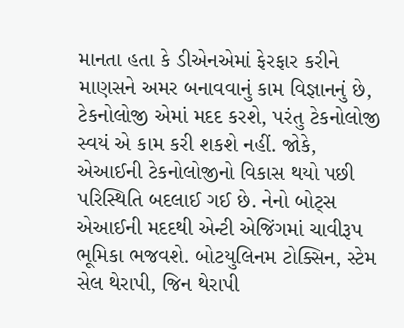માનતા હતા કે ડીએનએમાં ફેરફાર કરીને માણસને અમર બનાવવાનું કામ વિજ્ઞાનનું છે, ટેકનોલોજી એમાં મદદ કરશે, પરંતુ ટેકનોલોજી સ્વયં એ કામ કરી શકશે નહીં. જોકે, એઆઈની ટેકનોલોજીનો વિકાસ થયો પછી પરિસ્થિતિ બદલાઈ ગઈ છે. નેનો બોટ્સ એઆઈની મદદથી એન્ટી એજિંગમાં ચાવીરૂપ ભૂમિકા ભજવશે. બોટયુલિનમ ટોક્સિન, સ્ટેમ સેલ થેરાપી, જિન થેરાપી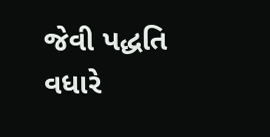જેવી પદ્ધતિ વધારે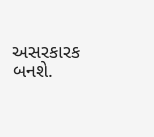અસરકારક બનશે.